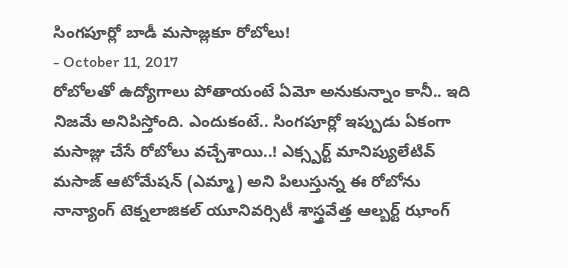సింగపూర్లో బాడీ మసాజ్లకూ రోబోలు!
- October 11, 2017
రోబోలతో ఉద్యోగాలు పోతాయంటే ఏమో అనుకున్నాం కానీ.. ఇది నిజమే అనిపిస్తోంది. ఎందుకంటే.. సింగపూర్లో ఇప్పుడు ఏకంగా మసాజ్లు చేసే రోబోలు వచ్చేశాయి..! ఎక్స్పర్ట్ మానిప్యులేటివ్ మసాజ్ ఆటోమేషన్ (ఎమ్మా) అని పిలుస్తున్న ఈ రోబోను నాన్యాంగ్ టెక్నలాజికల్ యూనివర్సిటీ శాస్త్రవేత్త ఆల్బర్ట్ ఝాంగ్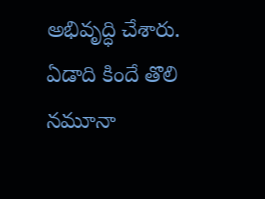అభివృద్ధి చేశారు. ఏడాది కిందే తొలి నమూనా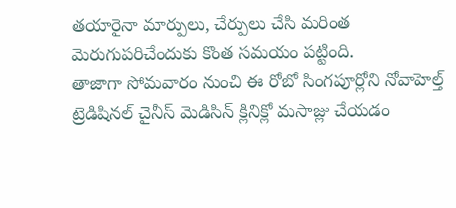తయారైనా మార్పులు, చేర్పులు చేసి మరింత మెరుగుపరిచేందుకు కొంత సమయం పట్టింది.
తాజాగా సోమవారం నుంచి ఈ రోబో సింగపూర్లోని నోవాహెల్త్ ట్రెడిషినల్ చైనీస్ మెడిసిన్ క్లినిక్లో మసాజ్లు చేయడం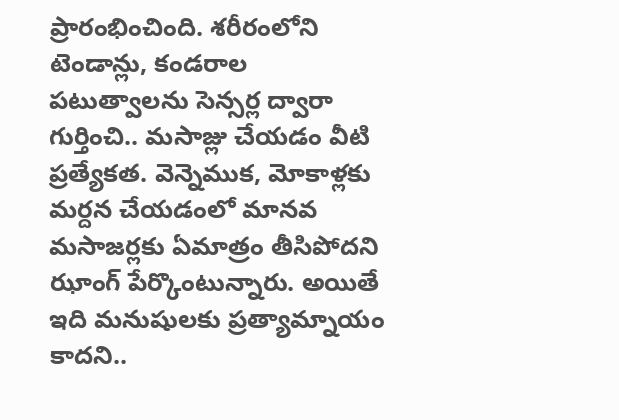ప్రారంభించింది. శరీరంలోని టెండాన్లు, కండరాల పటుత్వాలను సెన్సర్ల ద్వారా గుర్తించి.. మసాజ్లు చేయడం వీటి ప్రత్యేకత. వెన్నెముక, మోకాళ్లకు మర్దన చేయడంలో మానవ మసాజర్లకు ఏమాత్రం తీసిపోదని ఝాంగ్ పేర్కొంటున్నారు. అయితే ఇది మనుషులకు ప్రత్యామ్నాయం కాదని..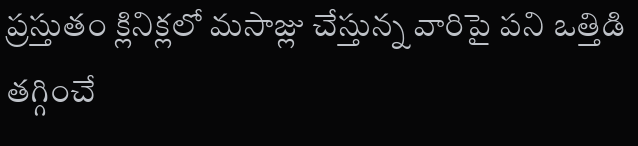ప్రస్తుతం క్లినిక్లలో మసాజ్లు చేస్తున్న వారిపై పని ఒత్తిడి తగ్గించే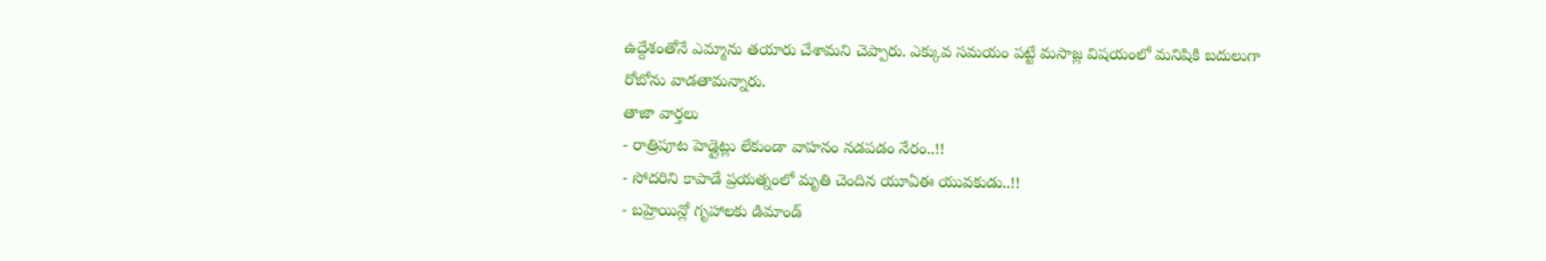ఉద్దేశంతోనే ఎమ్మాను తయారు చేశామని చెప్పారు. ఎక్కువ సమయం పట్టే మసాజ్ల విషయంలో మనిషికి బదులుగా రోబోను వాడతామన్నారు.
తాజా వార్తలు
- రాత్రిపూట హెడ్లైట్లు లేకుండా వాహనం నడపడం నేరం..!!
- సోదరిని కాపాడే ప్రయత్నంలో మృతి చెందిన యూఏఈ యువకుడు..!!
- బహ్రెయిన్లో గృహాలకు డిమాండ్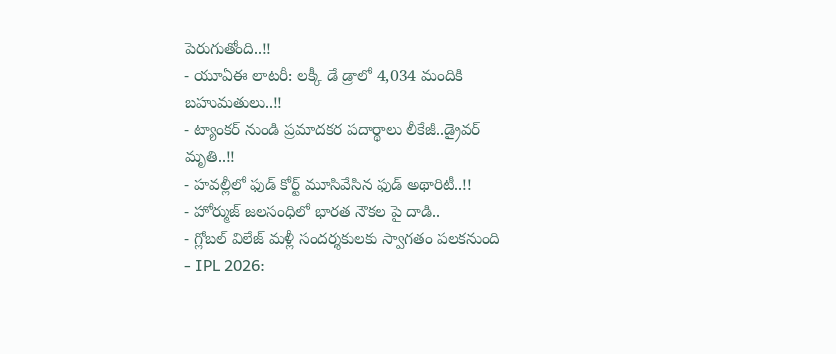పెరుగుతోంది..!!
- యూఏఈ లాటరీ: లక్కీ డే డ్రాలో 4,034 మందికి బహుమతులు..!!
- ట్యాంకర్ నుండి ప్రమాదకర పదార్థాలు లీకేజీ..డ్రైవర్ మృతి..!!
- హవల్లీలో ఫుడ్ కోర్ట్ మూసివేసిన ఫుడ్ అథారిటీ..!!
- హోర్ముజ్ జలసంధిలో భారత నౌకల పై దాడి..
- గ్లోబల్ విలేజ్ మళ్లీ సందర్శకులకు స్వాగతం పలకనుంది
- IPL 2026: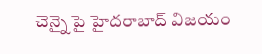చెన్నై పై హైదరాబాద్ విజయం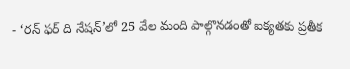- ‘రన్ ఫర్ ది నేషన్’లో 25 వేల మంది పాల్గొనడంతో ఐక్యతకు ప్రతీక